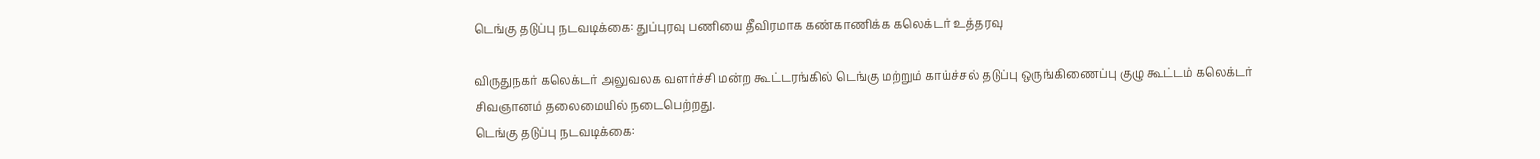டெங்கு தடுப்பு நடவடிக்கை: துப்புரவு பணியை தீவிரமாக கண்காணிக்க கலெக்டர் உத்தரவு

விருதுநகர் கலெக்டர் அலுவலக வளர்ச்சி மன்ற கூட்டரங்கில் டெங்கு மற்றும் காய்ச்சல் தடுப்பு ஒருங்கிணைப்பு குழு கூட்டம் கலெக்டர் சிவஞானம் தலைமையில் நடைபெற்றது.
டெங்கு தடுப்பு நடவடிக்கை: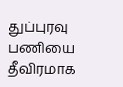துப்புரவு பணியை தீவிரமாக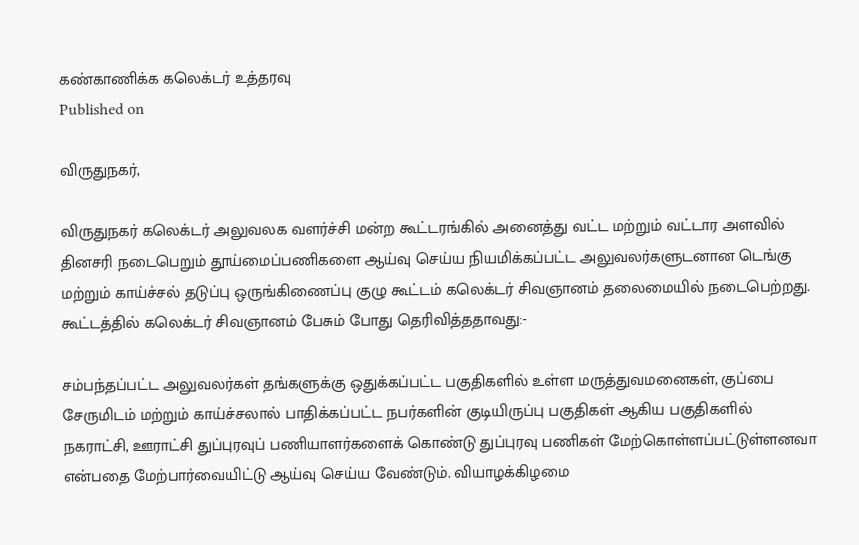கண்காணிக்க கலெக்டர் உத்தரவு
Published on

விருதுநகர்,

விருதுநகர் கலெக்டர் அலுவலக வளர்ச்சி மன்ற கூட்டரங்கில் அனைத்து வட்ட மற்றும் வட்டார அளவில் தினசரி நடைபெறும் தூய்மைப்பணிகளை ஆய்வு செய்ய நியமிக்கப்பட்ட அலுவலர்களுடனான டெங்கு மற்றும் காய்ச்சல் தடுப்பு ஒருங்கிணைப்பு குழு கூட்டம் கலெக்டர் சிவஞானம் தலைமையில் நடைபெற்றது. கூட்டத்தில் கலெக்டர் சிவஞானம் பேசும் போது தெரிவித்ததாவது:-

சம்பந்தப்பட்ட அலுவலர்கள் தங்களுக்கு ஒதுக்கப்பட்ட பகுதிகளில் உள்ள மருத்துவமனைகள், குப்பை சேருமிடம் மற்றும் காய்ச்சலால் பாதிக்கப்பட்ட நபர்களின் குடியிருப்பு பகுதிகள் ஆகிய பகுதிகளில் நகராட்சி, ஊராட்சி துப்புரவுப் பணியாளர்களைக் கொண்டு துப்புரவு பணிகள் மேற்கொள்ளப்பட்டுள்ளனவா என்பதை மேற்பார்வையிட்டு ஆய்வு செய்ய வேண்டும். வியாழக்கிழமை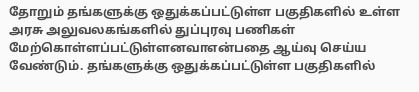தோறும் தங்களுக்கு ஒதுக்கப்பட்டுள்ள பகுதிகளில் உள்ள அரசு அலுவலகங்களில் துப்புரவு பணிகள் மேற்கொள்ளப்பட்டுள்ளனவாஎன்பதை ஆய்வு செய்ய வேண்டும். தங்களுக்கு ஒதுக்கப்பட்டுள்ள பகுதிகளில்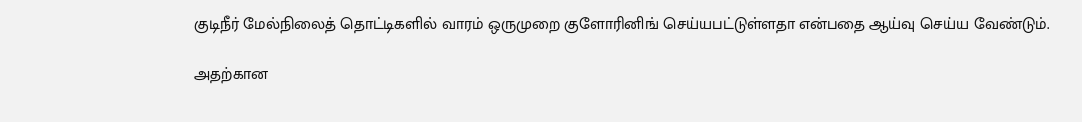குடிநீர் மேல்நிலைத் தொட்டிகளில் வாரம் ஒருமுறை குளோரினிங் செய்யபட்டுள்ளதா என்பதை ஆய்வு செய்ய வேண்டும்.

அதற்கான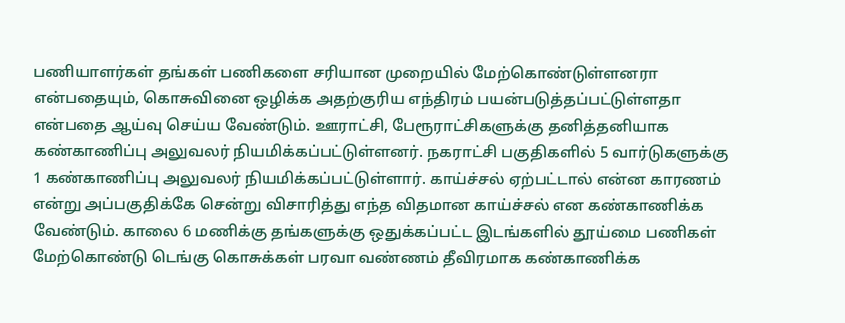பணியாளர்கள் தங்கள் பணிகளை சரியான முறையில் மேற்கொண்டுள்ளனரா என்பதையும், கொசுவினை ஒழிக்க அதற்குரிய எந்திரம் பயன்படுத்தப்பட்டுள்ளதா என்பதை ஆய்வு செய்ய வேண்டும். ஊராட்சி, பேரூராட்சிகளுக்கு தனித்தனியாக கண்காணிப்பு அலுவலர் நியமிக்கப்பட்டுள்ளனர். நகராட்சி பகுதிகளில் 5 வார்டுகளுக்கு 1 கண்காணிப்பு அலுவலர் நியமிக்கப்பட்டுள்ளார். காய்ச்சல் ஏற்பட்டால் என்ன காரணம் என்று அப்பகுதிக்கே சென்று விசாரித்து எந்த விதமான காய்ச்சல் என கண்காணிக்க வேண்டும். காலை 6 மணிக்கு தங்களுக்கு ஒதுக்கப்பட்ட இடங்களில் தூய்மை பணிகள் மேற்கொண்டு டெங்கு கொசுக்கள் பரவா வண்ணம் தீவிரமாக கண்காணிக்க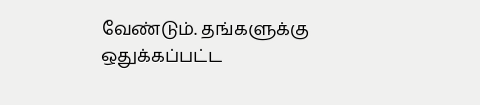வேண்டும். தங்களுக்கு ஒதுக்கப்பட்ட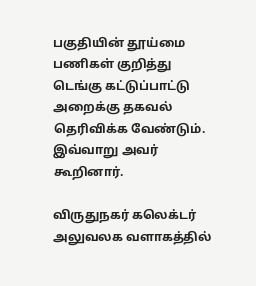பகுதியின் தூய்மை பணிகள் குறித்து டெங்கு கட்டுப்பாட்டு அறைக்கு தகவல் தெரிவிக்க வேண்டும். இவ்வாறு அவர் கூறினார்.

விருதுநகர் கலெக்டர் அலுவலக வளாகத்தில்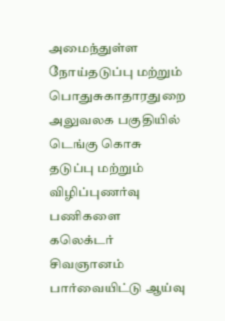அமைந்துள்ள நோய்தடுப்பு மற்றும் பொதுசுகாதாரதுறை அலுவலக பகுதியில் டெங்கு கொசு தடுப்பு மற்றும் விழிப்புணர்வு பணிகளை கலெக்டர் சிவஞானம் பார்வையிட்டு ஆய்வு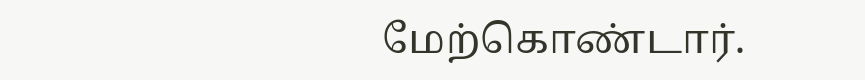மேற்கொண்டார்.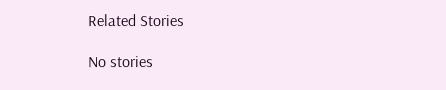Related Stories

No stories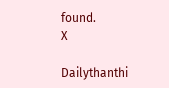found.
X

Dailythanthi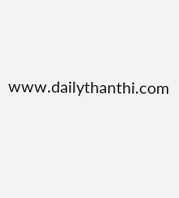www.dailythanthi.com